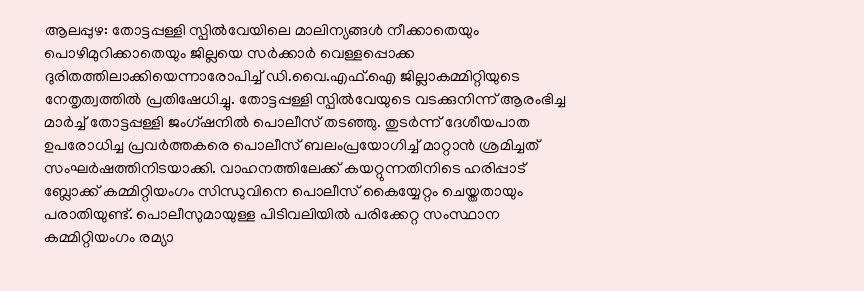ആലപ്പുഴ: തോട്ടപ്പള്ളി സ്പിൽവേയിലെ മാലിന്യങ്ങൾ നീക്കാതെയും പൊഴിമുറിക്കാതെയും ജില്ലയെ സർക്കാർ വെള്ളപ്പൊക്ക ദുരിതത്തിലാക്കിയെന്നാരോപിച്ച് ഡി.വൈ.എഫ്.ഐ ജില്ലാകമ്മിറ്റിയുടെ നേതൃത്വത്തിൽ പ്രതിഷേധിച്ചു. തോട്ടപ്പള്ളി സ്പിൽവേയുടെ വടക്കുനിന്ന് ആരംഭിച്ച മാർച്ച് തോട്ടപ്പള്ളി ജംഗ്ഷനിൽ പൊലീസ് തടഞ്ഞു. തുടർന്ന് ദേശീയപാത ഉപരോധിച്ച പ്രവർത്തകരെ പൊലീസ് ബലംപ്രയോഗിച്ച് മാറ്റാൻ ശ്രമിച്ചത് സംഘർഷത്തിനിടയാക്കി. വാഹനത്തിലേക്ക് കയറ്റുന്നതിനിടെ ഹരിപ്പാട് ബ്ലോക്ക് കമ്മിറ്റിയംഗം സിന്ധുവിനെ പൊലീസ് കൈയ്യേറ്റം ചെയ്തതായും പരാതിയുണ്ട്. പൊലീസുമായുള്ള പിടിവലിയിൽ പരിക്കേറ്റ സംസ്ഥാന കമ്മിറ്റിയംഗം രമ്യാ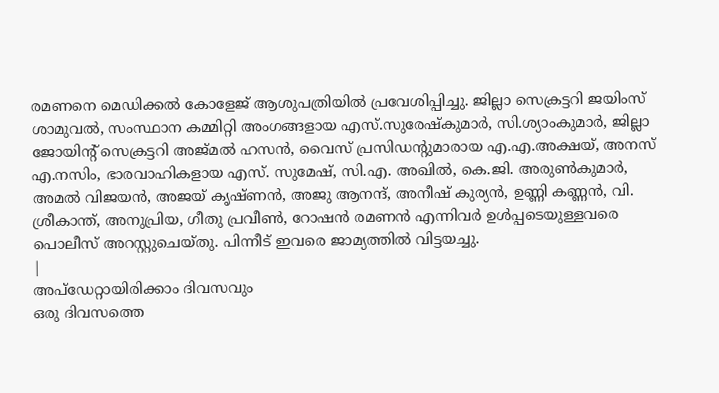രമണനെ മെഡിക്കൽ കോളേജ് ആശുപത്രിയിൽ പ്രവേശിപ്പിച്ചു. ജില്ലാ സെക്രട്ടറി ജയിംസ് ശാമുവൽ, സംസ്ഥാന കമ്മിറ്റി അംഗങ്ങളായ എസ്.സുരേഷ്കുമാർ, സി.ശ്യാംകുമാർ, ജില്ലാ ജോയിന്റ് സെക്രട്ടറി അജ്മൽ ഹസൻ, വൈസ് പ്രസിഡന്റുമാരായ എ.എ.അക്ഷയ്, അനസ് എ.നസിം, ഭാരവാഹികളായ എസ്. സുമേഷ്, സി.എ. അഖിൽ, കെ.ജി. അരുൺകുമാർ, അമൽ വിജയൻ, അജയ് കൃഷ്ണൻ, അജു ആനന്ദ്, അനീഷ് കുര്യൻ, ഉണ്ണി കണ്ണൻ, വി. ശ്രീകാന്ത്, അനുപ്രിയ, ഗീതു പ്രവീൺ, റോഷൻ രമണൻ എന്നിവർ ഉൾപ്പടെയുള്ളവരെ പൊലീസ് അറസ്റ്റുചെയ്തു. പിന്നീട് ഇവരെ ജാമ്യത്തിൽ വിട്ടയച്ചു.
|
അപ്ഡേറ്റായിരിക്കാം ദിവസവും
ഒരു ദിവസത്തെ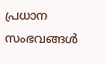പ്രധാന സംഭവങ്ങൾ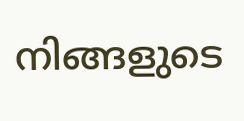നിങ്ങളുടെ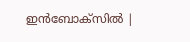ഇൻബോക്സിൽ |